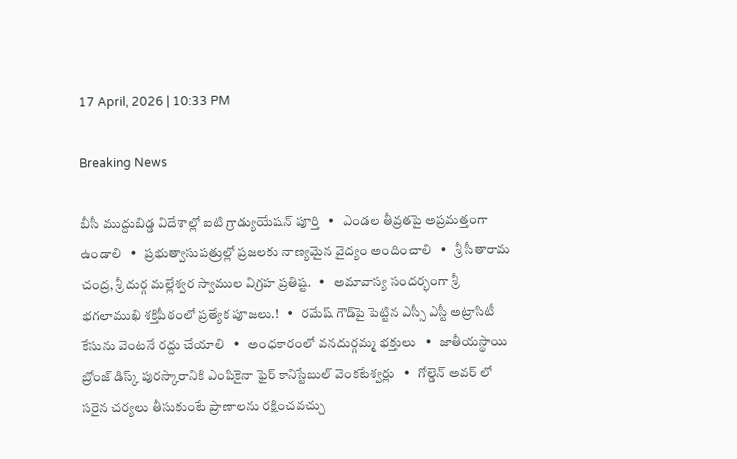17 April, 2026 | 10:33 PM

Breaking News

బీసీ ముద్దుబిడ్డ విదేశాల్లో ఐటి గ్రాడ్యుయేషన్ పూర్తి   •   ఎండల తీవ్రతపై అప్రమత్తంగా ఉండాలి   •   ప్రభుత్వాసుపత్రుల్లో ప్రజలకు నాణ్యమైన వైద్యం అందించాలి   •   శ్రీ సీతారామ చంద్ర, శ్రీ దుర్గ మల్లేశ్వర స్వాముల విగ్రహ ప్రతిష్ట.   •   అమావాస్య సందర్భంగా శ్రీ భగలాముఖి శక్తిపీఠంలో ప్రత్యేక పూజలు.!   •   రమేష్ గౌడ్‌పై పెట్టిన ఎస్సీ ఎస్టీ అట్రాసిటీ కేసును వెంటనే రద్దు చేయాలి   •   అంధకారంలో వనదుర్గమ్మ భక్తులు   •   జాతీయస్థాయి బ్రోంజ్ డిస్క్ పురస్కారానికి ఎంపికైనా ఫైర్ కానిస్టేబుల్ వెంకటేశ్వర్లు   •   గోల్డెన్ అవర్ లో సరైన చర్యలు తీసుకుంటే ప్రాణాలను రక్షించవచ్చు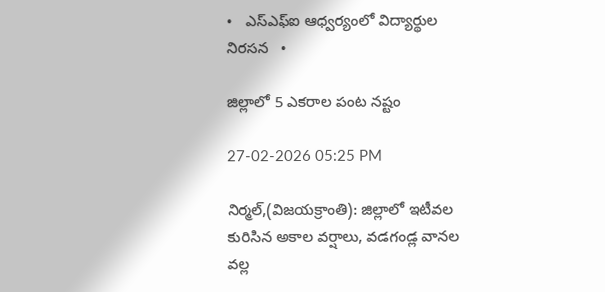•   ఎస్ఎఫ్ఐ ఆధ్వర్యంలో విద్యార్థుల నిరసన   •

జిల్లాలో 5 ఎకరాల పంట నష్టం

27-02-2026 05:25 PM

నిర్మల్,(విజయక్రాంతి): జిల్లాలో ఇటీవల కురిసిన అకాల వర్షాలు, వడగండ్ల వానల వల్ల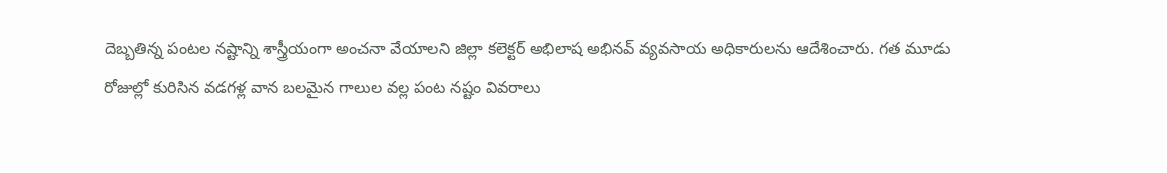దెబ్బతిన్న పంటల నష్టాన్ని శాస్త్రీయంగా అంచనా వేయాలని జిల్లా కలెక్టర్ అభిలాష అభినవ్ వ్యవసాయ అధికారులను ఆదేశించారు. గత మూడు రోజుల్లో కురిసిన వడగళ్ల వాన బలమైన గాలుల వల్ల పంట నష్టం వివరాలు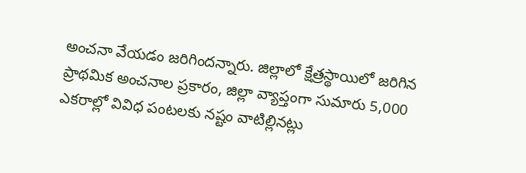అంచనా వేయడం జరిగిందన్నారు. జిల్లాలో క్షేత్రస్థాయిలో జరిగిన ప్రాథమిక అంచనాల ప్రకారం, జిల్లా వ్యాప్తంగా సుమారు 5,000 ఎకరాల్లో వివిధ పంటలకు నష్టం వాటిల్లినట్లు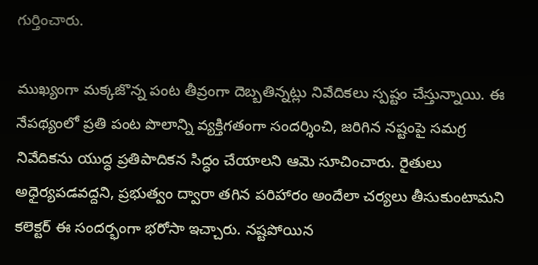గుర్తించారు.

ముఖ్యంగా మక్కజొన్న పంట తీవ్రంగా దెబ్బతిన్నట్లు నివేదికలు స్పష్టం చేస్తున్నాయి. ఈ నేపథ్యంలో ప్రతి పంట పొలాన్ని వ్యక్తిగతంగా సందర్శించి, జరిగిన నష్టంపై సమగ్ర నివేదికను యుద్ధ ప్రతిపాదికన సిద్ధం చేయాలని ఆమె సూచించారు. రైతులు అధైర్యపడవద్దని, ప్రభుత్వం ద్వారా తగిన పరిహారం అందేలా చర్యలు తీసుకుంటామని కలెక్టర్ ఈ సందర్భంగా భరోసా ఇచ్చారు. నష్టపోయిన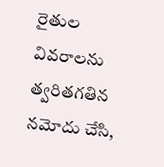రైతుల వివరాలను త్వరితగతిన నమోదు చేసి,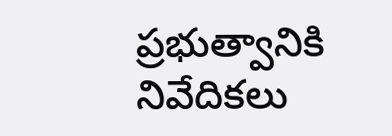ప్రభుత్వానికి నివేదికలు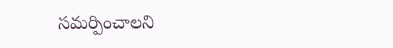సమర్పించాలని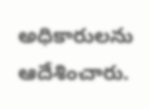అధికారులను ఆదేశించారు.